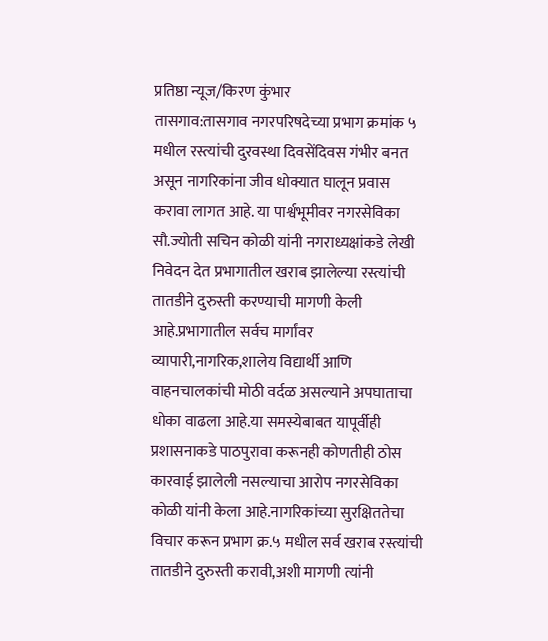प्रतिष्ठा न्यूज/किरण कुंभार
तासगाव:तासगाव नगरपरिषदेच्या प्रभाग क्रमांक ५ मधील रस्त्यांची दुरवस्था दिवसेंदिवस गंभीर बनत असून नागरिकांना जीव धोक्यात घालून प्रवास करावा लागत आहे. या पार्श्वभूमीवर नगरसेविका सौ.ज्योती सचिन कोळी यांनी नगराध्यक्षांकडे लेखी निवेदन देत प्रभागातील खराब झालेल्या रस्त्यांची तातडीने दुरुस्ती करण्याची मागणी केली आहे.प्रभागातील सर्वच मार्गांवर व्यापारी,नागरिक,शालेय विद्यार्थी आणि वाहनचालकांची मोठी वर्दळ असल्याने अपघाताचा धोका वाढला आहे.या समस्येबाबत यापूर्वीही प्रशासनाकडे पाठपुरावा करूनही कोणतीही ठोस कारवाई झालेली नसल्याचा आरोप नगरसेविका कोळी यांनी केला आहे.नागरिकांच्या सुरक्षिततेचा विचार करून प्रभाग क्र.५ मधील सर्व खराब रस्त्यांची तातडीने दुरुस्ती करावी,अशी मागणी त्यांनी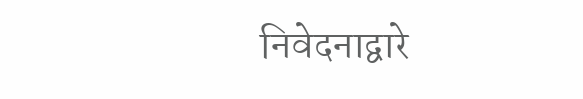निवेदनाद्वारे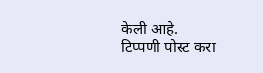केली आहे.
टिप्पणी पोस्ट करा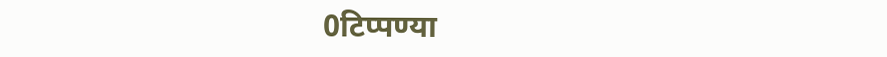0टिप्पण्या